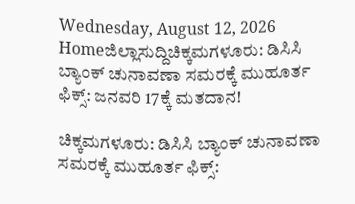Wednesday, August 12, 2026
Homeಜಿಲ್ಲಾಸುದ್ದಿಚಿಕ್ಕಮಗಳೂರು: ಡಿಸಿಸಿ ಬ್ಯಾಂಕ್‌ ಚುನಾವಣಾ ಸಮರಕ್ಕೆ ಮುಹೂರ್ತ ಫಿಕ್ಸ್: ಜನವರಿ 17ಕ್ಕೆ ಮತದಾನ!

ಚಿಕ್ಕಮಗಳೂರು: ಡಿಸಿಸಿ ಬ್ಯಾಂಕ್‌ ಚುನಾವಣಾ ಸಮರಕ್ಕೆ ಮುಹೂರ್ತ ಫಿಕ್ಸ್: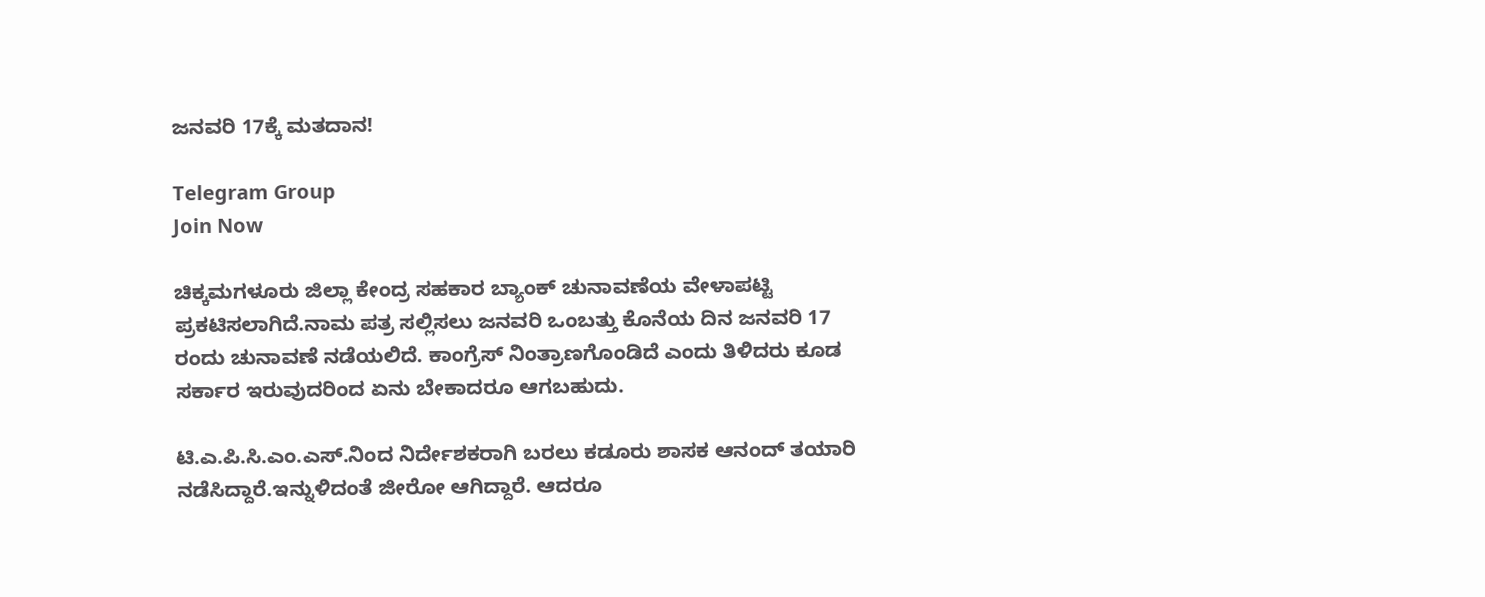ಜನವರಿ 17ಕ್ಕೆ ಮತದಾನ!

Telegram Group
Join Now

ಚಿಕ್ಕಮಗಳೂರು ಜಿಲ್ಲಾ ಕೇಂದ್ರ ಸಹಕಾರ ಬ್ಯಾಂಕ್ ಚುನಾವಣೆಯ ವೇಳಾಪಟ್ಟಿ ಪ್ರಕಟಿಸಲಾಗಿದೆ.ನಾಮ ಪತ್ರ ಸಲ್ಲಿಸಲು ಜನವರಿ ಒಂಬತ್ತು ಕೊನೆಯ ದಿನ ಜನವರಿ 17 ರಂದು ಚುನಾವಣೆ ನಡೆಯಲಿದೆ. ಕಾಂಗ್ರೆಸ್ ನಿಂತ್ರಾಣಗೊಂಡಿದೆ ಎಂದು ತಿಳಿದರು ಕೂಡ ಸರ್ಕಾರ ಇರುವುದರಿಂದ ಏನು ಬೇಕಾದರೂ ಆಗಬಹುದು.

ಟಿ.ಎ.ಪಿ.ಸಿ.ಎಂ.ಎಸ್.ನಿಂದ ನಿರ್ದೇಶಕರಾಗಿ ಬರಲು ಕಡೂರು ಶಾಸಕ ಆನಂದ್ ತಯಾರಿ ನಡೆಸಿದ್ದಾರೆ.ಇನ್ನುಳಿದಂತೆ ಜೀರೋ ಆಗಿದ್ದಾರೆ. ಆದರೂ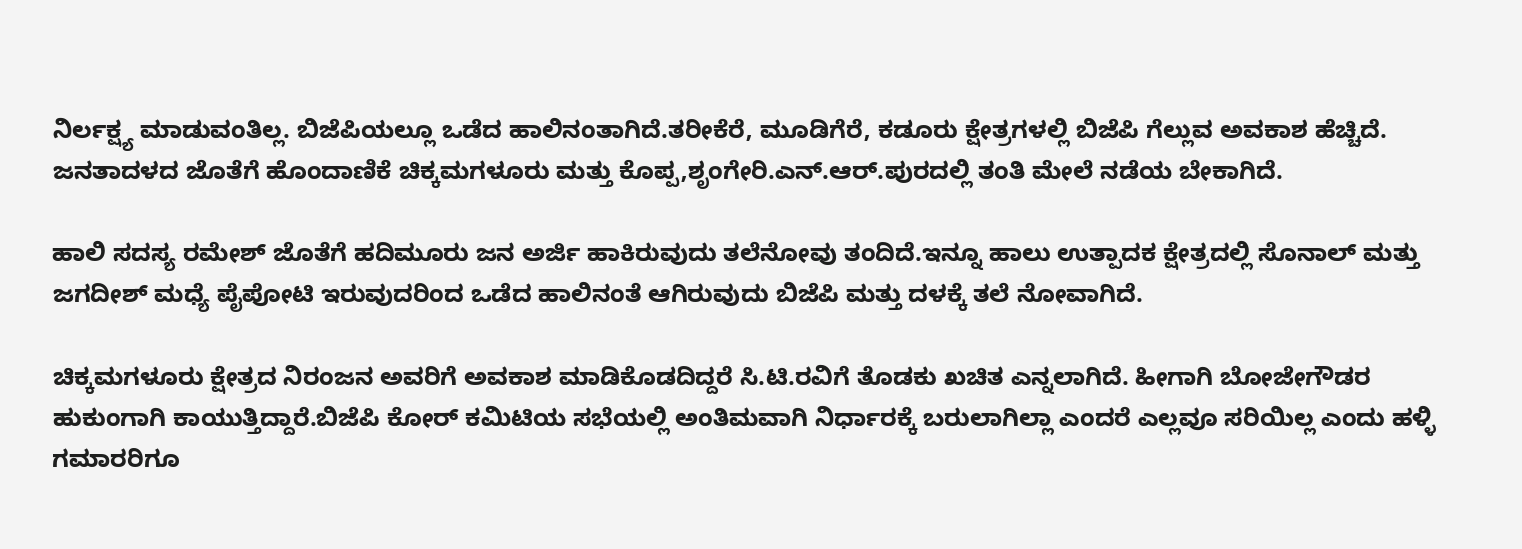ನಿರ್ಲಕ್ಷ್ಯ ಮಾಡುವಂತಿಲ್ಲ. ಬಿಜೆಪಿಯಲ್ಲೂ ಒಡೆದ ಹಾಲಿನಂತಾಗಿದೆ.ತರೀಕೆರೆ, ಮೂಡಿಗೆರೆ, ಕಡೂರು ಕ್ಷೇತ್ರಗಳಲ್ಲಿ ಬಿಜೆಪಿ ಗೆಲ್ಲುವ ಅವಕಾಶ ಹೆಚ್ಚಿದೆ. ಜನತಾದಳದ ಜೊತೆಗೆ ಹೊಂದಾಣಿಕೆ ಚಿಕ್ಕಮಗಳೂರು ಮತ್ತು ಕೊಪ್ಪ,ಶೃಂಗೇರಿ.ಎನ್.ಆರ್.ಪುರದಲ್ಲಿ ತಂತಿ ಮೇಲೆ ನಡೆಯ ಬೇಕಾಗಿದೆ.

ಹಾಲಿ ಸದಸ್ಯ ರಮೇಶ್ ಜೊತೆಗೆ ಹದಿಮೂರು ಜನ ಅರ್ಜಿ ಹಾಕಿರುವುದು ತಲೆನೋವು ತಂದಿದೆ.ಇನ್ನೂ ಹಾಲು ಉತ್ಪಾದಕ ಕ್ಷೇತ್ರದಲ್ಲಿ ಸೊನಾಲ್ ಮತ್ತು ಜಗದೀಶ್ ಮಧ್ಯೆ ಪೈಪೋಟಿ ಇರುವುದರಿಂದ ಒಡೆದ ಹಾಲಿನಂತೆ ಆಗಿರುವುದು ಬಿಜೆಪಿ ಮತ್ತು ದಳಕ್ಕೆ ತಲೆ ನೋವಾಗಿದೆ.

ಚಿಕ್ಕಮಗಳೂರು ಕ್ಷೇತ್ರದ ನಿರಂಜನ ಅವರಿಗೆ ಅವಕಾಶ ಮಾಡಿಕೊಡದಿದ್ದರೆ ಸಿ.ಟಿ.ರವಿಗೆ ತೊಡಕು ಖಚಿತ ಎನ್ನಲಾಗಿದೆ. ಹೀಗಾಗಿ ಬೋಜೇಗೌಡರ ಹುಕುಂಗಾಗಿ ಕಾಯುತ್ತಿದ್ದಾರೆ.ಬಿಜೆಪಿ ಕೋರ್ ಕಮಿಟಿಯ ಸಭೆಯಲ್ಲಿ ಅಂತಿಮವಾಗಿ ನಿರ್ಧಾರಕ್ಕೆ ಬರುಲಾಗಿಲ್ಲಾ ಎಂದರೆ ಎಲ್ಲವೂ ಸರಿಯಿಲ್ಲ ಎಂದು ಹಳ್ಳಿ ಗಮಾರರಿಗೂ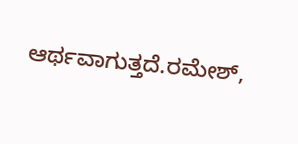ಆರ್ಥವಾಗುತ್ತದೆ.ರಮೇಶ್,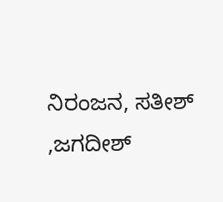ನಿರಂಜನ, ಸತೀಶ್ ,ಜಗದೀಶ್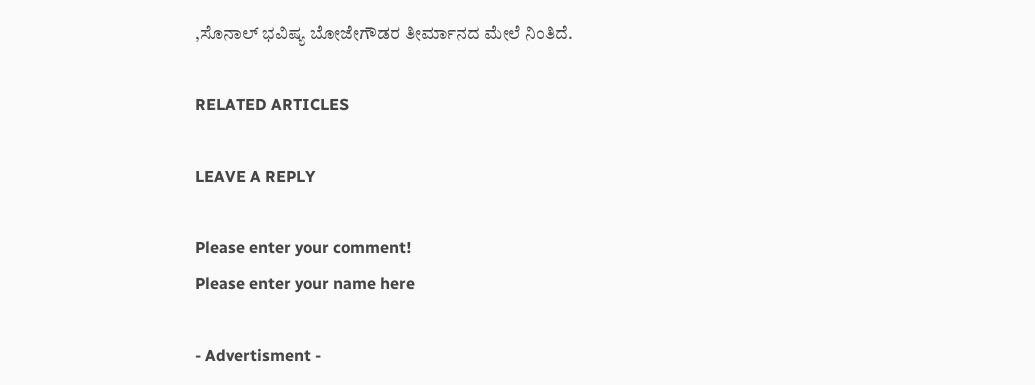,ಸೊನಾಲ್ ಭವಿಷ್ಯ ಬೋಜೇಗೌಡರ ತೀರ್ಮಾನದ ಮೇಲೆ ನಿಂತಿದೆ.

RELATED ARTICLES

LEAVE A REPLY

Please enter your comment!
Please enter your name here

- Advertisment -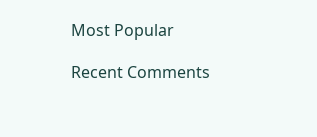Most Popular

Recent Comments